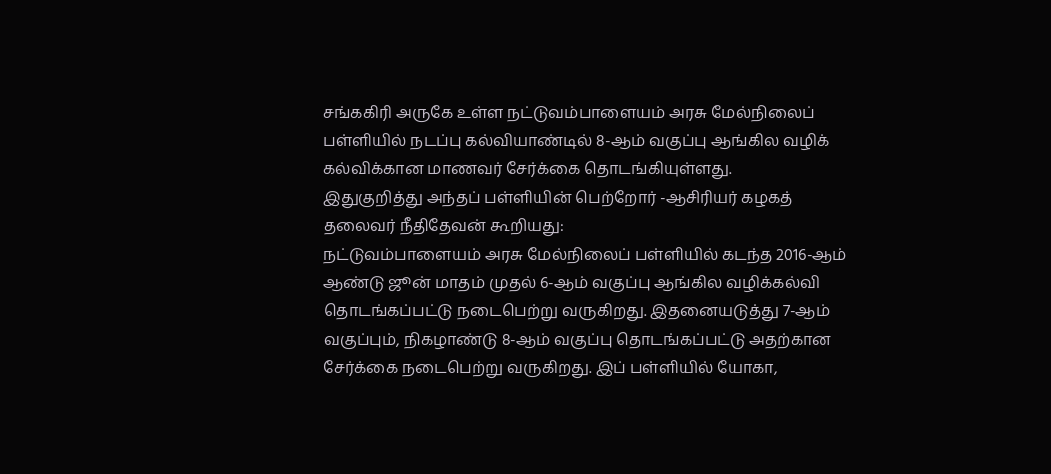சங்ககிரி அருகே உள்ள நட்டுவம்பாளையம் அரசு மேல்நிலைப் பள்ளியில் நடப்பு கல்வியாண்டில் 8-ஆம் வகுப்பு ஆங்கில வழிக் கல்விக்கான மாணவர் சேர்க்கை தொடங்கியுள்ளது.
இதுகுறித்து அந்தப் பள்ளியின் பெற்றோர் -ஆசிரியர் கழகத் தலைவர் நீதிதேவன் கூறியது:
நட்டுவம்பாளையம் அரசு மேல்நிலைப் பள்ளியில் கடந்த 2016-ஆம் ஆண்டு ஜூன் மாதம் முதல் 6-ஆம் வகுப்பு ஆங்கில வழிக்கல்வி தொடங்கப்பட்டு நடைபெற்று வருகிறது. இதனையடுத்து 7-ஆம் வகுப்பும், நிகழாண்டு 8-ஆம் வகுப்பு தொடங்கப்பட்டு அதற்கான சேர்க்கை நடைபெற்று வருகிறது. இப் பள்ளியில் யோகா,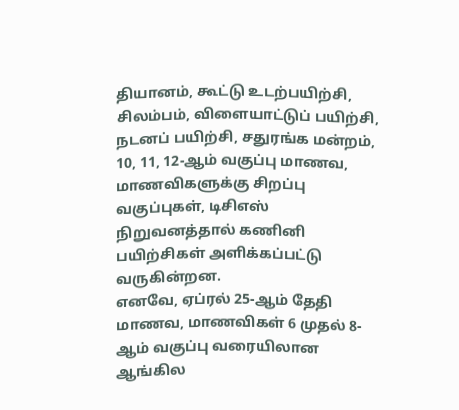தியானம், கூட்டு உடற்பயிற்சி, சிலம்பம், விளையாட்டுப் பயிற்சி, நடனப் பயிற்சி, சதுரங்க மன்றம், 10, 11, 12-ஆம் வகுப்பு மாணவ, மாணவிகளுக்கு சிறப்பு வகுப்புகள், டிசிஎஸ் நிறுவனத்தால் கணினி பயிற்சிகள் அளிக்கப்பட்டு வருகின்றன.
எனவே, ஏப்ரல் 25-ஆம் தேதி மாணவ, மாணவிகள் 6 முதல் 8-ஆம் வகுப்பு வரையிலான ஆங்கில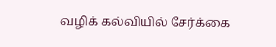வழிக் கல்வியில் சேர்க்கை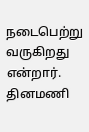நடைபெற்று வருகிறது என்றார்.
தினமணி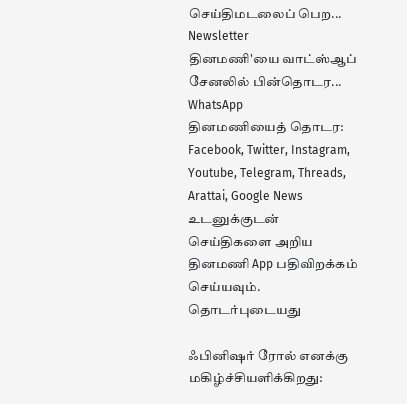செய்திமடலைப் பெற... Newsletter
தினமணி'யை வாட்ஸ்ஆப் சேனலில் பின்தொடர... WhatsApp
தினமணியைத் தொடர: Facebook, Twitter, Instagram, Youtube, Telegram, Threads, Arattai, Google News
உடனுக்குடன் செய்திகளை அறிய தினமணி App பதிவிறக்கம் செய்யவும்.
தொடர்புடையது

ஃபினிஷர் ரோல் எனக்கு மகிழ்ச்சியளிக்கிறது: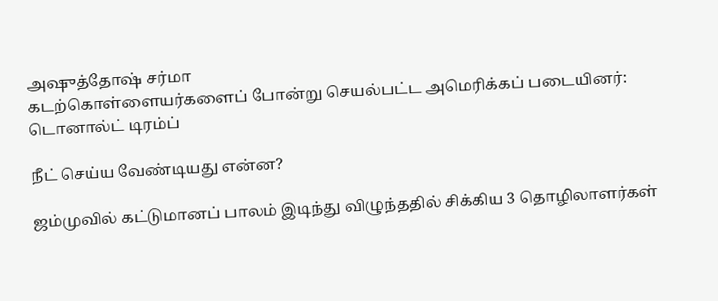அஷுத்தோஷ் சர்மா
கடற்கொள்ளையர்களைப் போன்று செயல்பட்ட அமெரிக்கப் படையினர்: டொனால்ட் டிரம்ப்

நீட் செய்ய வேண்டியது என்ன?

ஜம்முவில் கட்டுமானப் பாலம் இடிந்து விழுந்ததில் சிக்கிய 3 தொழிலாளர்கள்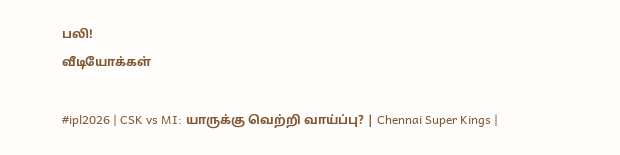பலி!
வீடியோக்கள்

#ipl2026 | CSK vs MI: யாருக்கு வெற்றி வாய்ப்பு? | Chennai Super Kings |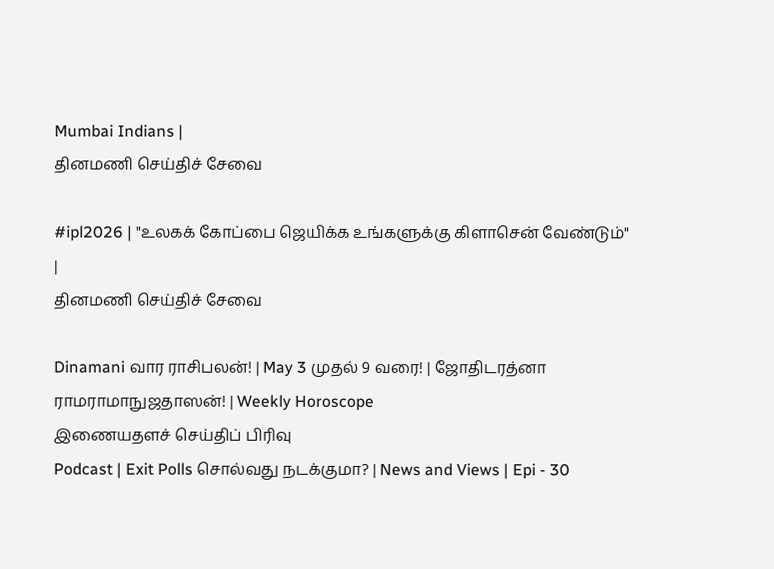Mumbai Indians |
தினமணி செய்திச் சேவை

#ipl2026 | "உலகக் கோப்பை ஜெயிக்க உங்களுக்கு கிளாசென் வேண்டும்" |
தினமணி செய்திச் சேவை

Dinamani வார ராசிபலன்! | May 3 முதல் 9 வரை! | ஜோதிடரத்னா ராமராமாநுஜதாஸன்! | Weekly Horoscope
இணையதளச் செய்திப் பிரிவு
Podcast | Exit Polls சொல்வது நடக்குமா? | News and Views | Epi - 30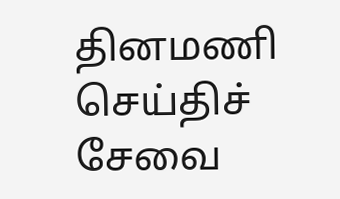தினமணி செய்திச் சேவை